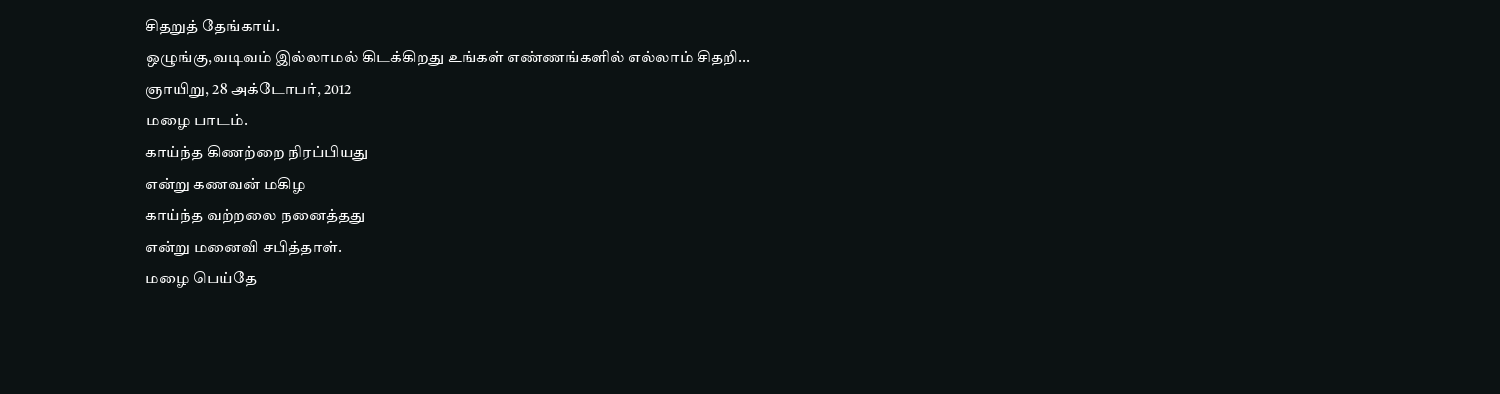சிதறுத் தேங்காய்.
ஒழுங்கு,வடிவம் இல்லாமல் கிடக்கிறது உங்கள் எண்ணங்களில் எல்லாம் சிதறி...
ஞாயிறு, 28 அக்டோபர், 2012
மழை பாடம்.
காய்ந்த கிணற்றை நிரப்பியது
என்று கணவன் மகிழ
காய்ந்த வற்றலை நனைத்தது
என்று மனைவி சபித்தாள்.
மழை பெய்தே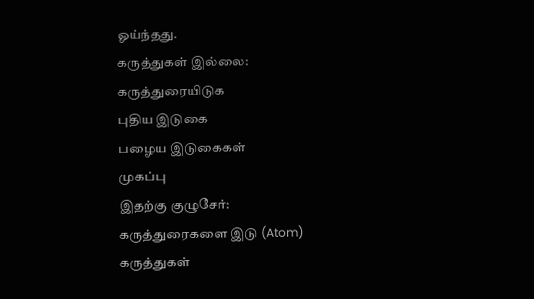ஓய்ந்தது.
கருத்துகள் இல்லை:
கருத்துரையிடுக
புதிய இடுகை
பழைய இடுகைகள்
முகப்பு
இதற்கு குழுசேர்:
கருத்துரைகளை இடு (Atom)
கருத்துகள்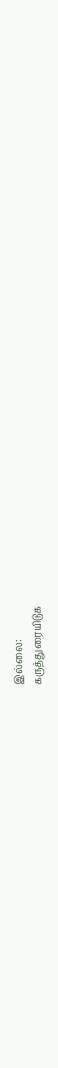இல்லை:
கருத்துரையிடுக